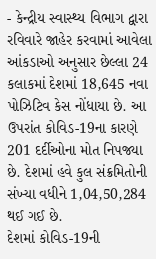- કેન્દ્રીય સ્વાસ્થ્ય વિભાગ દ્વારા રવિવારે જાહેર કરવામાં આવેલા આંકડાઓ અનુસાર છેલ્લા 24 કલાકમાં દેશમાં 18,645 નવા પોઝિટિવ કેસ નોંધાયા છે. આ ઉપરાંત કોવિડ-19ના કારણે 201 દર્દીઓના મોત નિપજ્યા છે. દેશમાં હવે કુલ સંક્રમિતોની સંખ્યા વધીને 1,04,50,284 થઈ ગઈ છે.
દેશમાં કોવિડ-19ની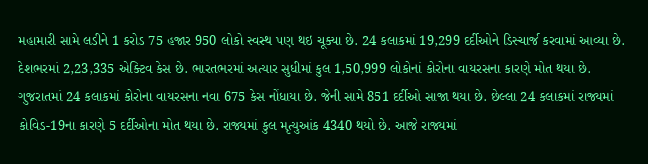મહામારી સામે લડીને 1 કરોડ 75 હજાર 950 લોકો સ્વસ્થ પણ થઇ ચૂક્યા છે. 24 કલાકમાં 19,299 દર્દીઓને ડિસ્ચાર્જ કરવામાં આવ્યા છે. દેશભરમાં 2,23,335 એક્ટિવ કેસ છે. ભારતભરમાં અત્યાર સુધીમાં કુલ 1,50,999 લોકોનાં કોરોના વાયરસના કારણે મોત થયા છે.
ગુજરાતમાં 24 કલાકમાં કોરોના વાયરસના નવા 675 કેસ નોંધાયા છે. જેની સામે 851 દર્દીઓ સાજા થયા છે. છેલ્લા 24 કલાકમાં રાજ્યમાં કોવિડ-19ના કારણે 5 દર્દીઓના મોત થયા છે. રાજ્યમાં કુલ મૃત્યુઆંક 4340 થયો છે. આજે રાજ્યમાં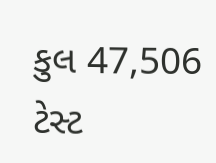કુલ 47,506 ટેસ્ટ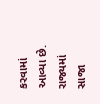કરવામાં આવ્યા છે. રાજ્યમાં સાજા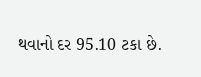થવાનો દર 95.10 ટકા છે.